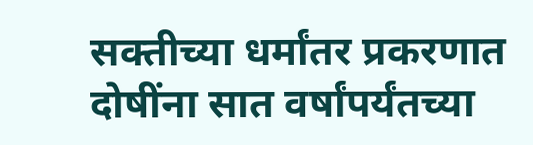सक्तीच्या धर्मांतर प्रकरणात दोषींना सात वर्षांपर्यंतच्या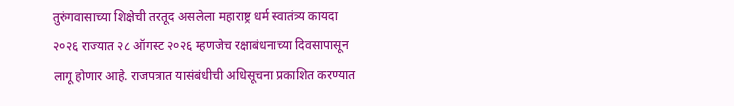तुरुंगवासाच्या शिक्षेची तरतूद असलेला महाराष्ट्र धर्म स्वातंत्र्य कायदा २०२६ राज्यात २८ ऑगस्ट २०२६ म्हणजेच रक्षाबंधनाच्या दिवसापासून लागू होणार आहे. राजपत्रात यासंबंधीची अधिसूचना प्रकाशित करण्यात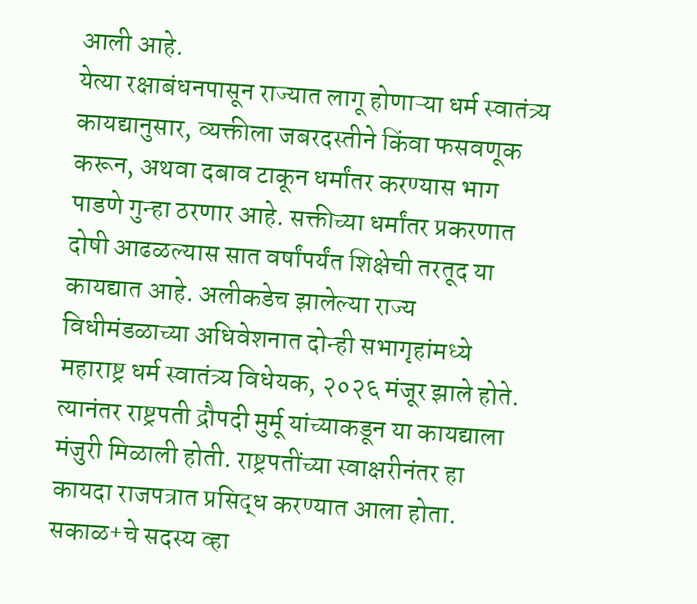आली आहे.
येत्या रक्षाबंधनपासून राज्यात लागू होणाऱ्या धर्म स्वातंत्र्य कायद्यानुसार, व्यक्तीला जबरदस्तीने किंवा फसवणूक करून, अथवा दबाव टाकून धर्मांतर करण्यास भाग पाडणे गुन्हा ठरणार आहे. सक्तीच्या धर्मांतर प्रकरणात दोषी आढळल्यास सात वर्षांपर्यंत शिक्षेची तरतूद या कायद्यात आहे. अलीकडेच झालेल्या राज्य विधीमंडळाच्या अधिवेशनात दोन्ही सभागृहांमध्ये महाराष्ट्र धर्म स्वातंत्र्य विधेयक, २०२६ मंजूर झाले होते. त्यानंतर राष्ट्रपती द्रौपदी मुर्मू यांच्याकडून या कायद्याला मंजुरी मिळाली होती. राष्ट्रपतींच्या स्वाक्षरीनंतर हा कायदा राजपत्रात प्रसिद्ध करण्यात आला होता.
सकाळ+चे सदस्य व्हा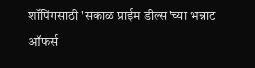शॉपिंगसाठी 'सकाळ प्राईम डील्स'च्या भन्नाट ऑफर्स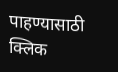पाहण्यासाठी क्लिक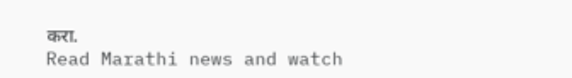करा.
Read Marathi news and watch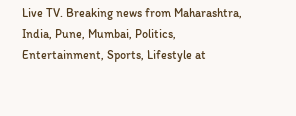Live TV. Breaking news from Maharashtra, India, Pune, Mumbai, Politics, Entertainment, Sports, Lifestyle at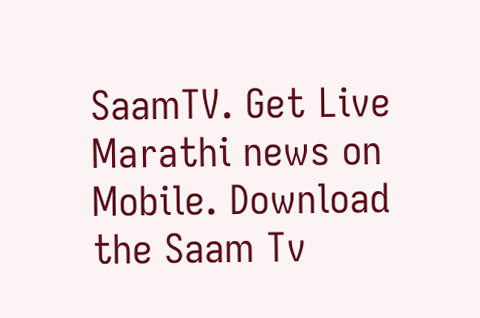SaamTV. Get Live Marathi news on Mobile. Download the Saam Tv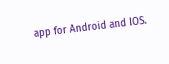app for Android and IOS.